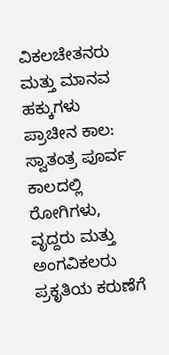ವಿಕಲಚೇತನರು
ಮತ್ತು ಮಾನವ ಹಕ್ಕುಗಳು
ಪ್ರಾಚೀನ ಕಾಲ:
ಸ್ವಾತಂತ್ರ ಪೂರ್ವ ಕಾಲದಲ್ಲಿ ರೋಗಿಗಳು, ವೃದ್ದರು ಮತ್ತು ಅಂಗವಿಕಲರು ಪ್ರಕೃತಿಯ ಕರುಣೆಗೆ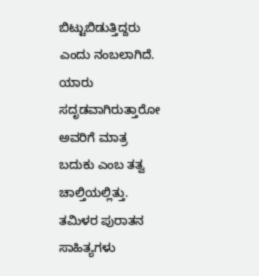ಬಿಟ್ಟುಬಿಡುತ್ತಿದ್ದರು ಎಂದು ನಂಬಲಾಗಿದೆ. ಯಾರು ಸದೃಡವಾಗಿರುತ್ತಾರೋ ಅವರಿಗೆ ಮಾತ್ರ ಬದುಕು ಎಂಬ ತತ್ವ ಚಾಲ್ತಿಯಲ್ಲಿತ್ತು. ತಮಿಳರ ಪುರಾತನ ಸಾಹಿತ್ಯಗಳು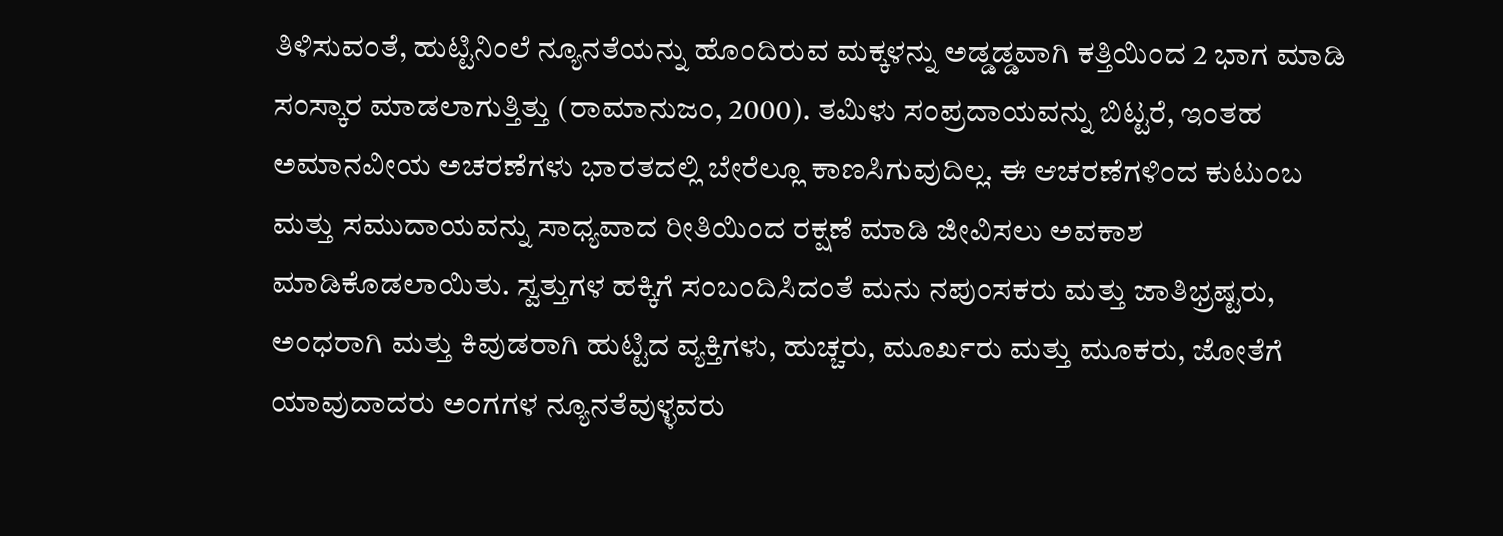ತಿಳಿಸುವಂತೆ, ಹುಟ್ಟಿನಿಂಲೆ ನ್ಯೂನತೆಯನ್ನು ಹೊಂದಿರುವ ಮಕ್ಕಳನ್ನು ಅಡ್ಡಡ್ಡವಾಗಿ ಕತ್ತಿಯಿಂದ 2 ಭಾಗ ಮಾಡಿ ಸಂಸ್ಕಾರ ಮಾಡಲಾಗುತ್ತಿತ್ತು (ರಾಮಾನುಜಂ, 2000). ತಮಿಳು ಸಂಪ್ರದಾಯವನ್ನು ಬಿಟ್ಟರೆ, ಇಂತಹ ಅಮಾನವೀಯ ಅಚರಣೆಗಳು ಭಾರತದಲ್ಲಿ ಬೇರೆಲ್ಲೂ ಕಾಣಸಿಗುವುದಿಲ್ಲ. ಈ ಆಚರಣೆಗಳಿಂದ ಕುಟುಂಬ ಮತ್ತು ಸಮುದಾಯವನ್ನು ಸಾಧ್ಯವಾದ ರೀತಿಯಿಂದ ರಕ್ಷಣೆ ಮಾಡಿ ಜೀವಿಸಲು ಅವಕಾಶ ಮಾಡಿಕೊಡಲಾಯಿತು. ಸ್ವತ್ತುಗಳ ಹಕ್ಕಿಗೆ ಸಂಬಂದಿಸಿದಂತೆ ಮನು ನಪುಂಸಕರು ಮತ್ತು ಜಾತಿಭ್ರಷ್ಟರು, ಅಂಧರಾಗಿ ಮತ್ತು ಕಿವುಡರಾಗಿ ಹುಟ್ಟಿದ ವ್ಯಕ್ತಿಗಳು, ಹುಚ್ಚರು, ಮೂರ್ಖರು ಮತ್ತು ಮೂಕರು, ಜೋತೆಗೆ ಯಾವುದಾದರು ಅಂಗಗಳ ನ್ಯೂನತೆವುಳ್ಳವರು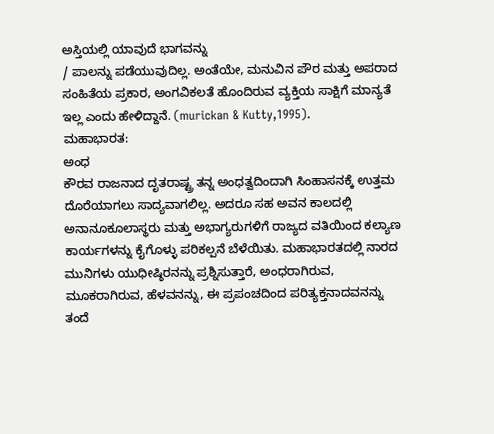ಅಸ್ತಿಯಲ್ಲಿ ಯಾವುದೆ ಭಾಗವನ್ನು
/ ಪಾಲನ್ನು ಪಡೆಯುವುದಿಲ್ಲ. ಅಂತೆಯೇ, ಮನುವಿನ ಪೌರ ಮತ್ತು ಅಪರಾದ ಸಂಹಿತೆಯ ಪ್ರಕಾರ, ಅಂಗವಿಕಲತೆ ಹೊಂದಿರುವ ವ್ಯಕ್ತಿಯ ಸಾಕ್ಷಿಗೆ ಮಾನ್ಯತೆ ಇಲ್ಲ ಎಂದು ಹೇಳಿದ್ದಾನೆ. (murickan & Kutty,1995).
ಮಹಾಭಾರತ:
ಅಂಧ
ಕೌರವ ರಾಜನಾದ ದೃತರಾಷ್ಟ್ರ ತನ್ನ ಅಂಧತ್ವದಿಂದಾಗಿ ಸಿಂಹಾಸನಕ್ಕೆ ಉತ್ತಮ ದೊರೆಯಾಗಲು ಸಾದ್ಯವಾಗಲಿಲ್ಲ. ಅದರೂ ಸಹ ಅವನ ಕಾಲದಲ್ಲಿ ಅನಾನೂಕೂಲಾಸ್ಥರು ಮತ್ತು ಅಭಾಗ್ಯರುಗಳಿಗೆ ರಾಜ್ಯದ ವತಿಯಿಂದ ಕಲ್ಯಾಣ ಕಾರ್ಯಗಳನ್ನು ಕೈಗೊಳ್ಳು ಪರಿಕಲ್ಪನೆ ಬೆಳೆಯಿತು. ಮಹಾಭಾರತದಲ್ಲಿ ನಾರದ ಮುನಿಗಳು ಯುಧೀಷ್ಠಿರನನ್ನು ಪ್ರಶ್ನಿಸುತ್ತಾರೆ, ಅಂಧರಾಗಿರುವ, ಮೂಕರಾಗಿರುವ, ಹೆಳವನನ್ನು, ಈ ಪ್ರಪಂಚದಿಂದ ಪರಿತ್ಯಕ್ತನಾದವನನ್ನು ತಂದೆ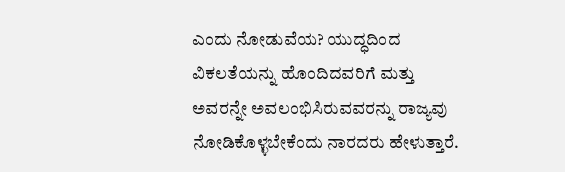ಎಂದು ನೋಡುವೆಯ? ಯುದ್ಧದಿಂದ ವಿಕಲತೆಯನ್ನು ಹೊಂದಿದವರಿಗೆ ಮತ್ತು ಅವರನ್ನೇ ಅವಲಂಭಿಸಿರುವವರನ್ನು ರಾಜ್ಯವು ನೋಡಿಕೊಳ್ಳಬೇಕೆಂದು ನಾರದರು ಹೇಳುತ್ತಾರೆ.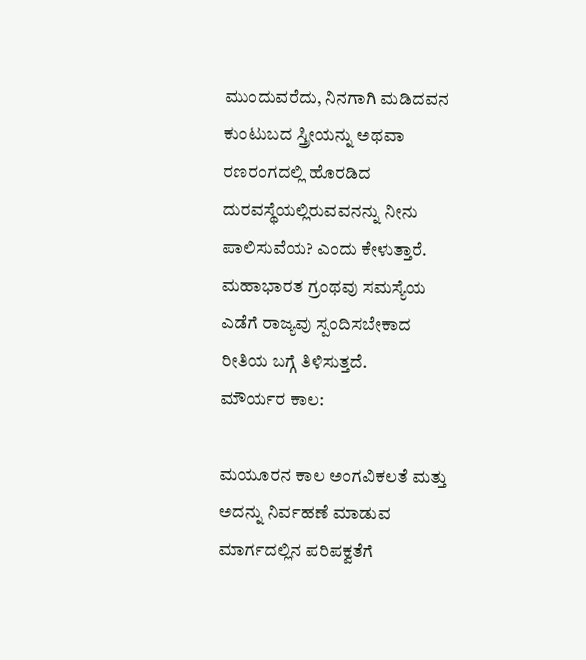ಮುಂದುವರೆದು, ನಿನಗಾಗಿ ಮಡಿದವನ ಕುಂಟುಬದ ಸ್ತ್ರೀಯನ್ನು ಅಥವಾ ರಣರಂಗದಲ್ಲಿ ಹೊರಡಿದ ದುರವಸ್ಥೆಯಲ್ಲಿರುವವನನ್ನು ನೀನು ಪಾಲಿಸುವೆಯ? ಎಂದು ಕೇಳುತ್ತಾರೆ. ಮಹಾಭಾರತ ಗ್ರಂಥವು ಸಮಸ್ಯೆಯ ಎಡೆಗೆ ರಾಜ್ಯವು ಸ್ಪಂದಿಸಬೇಕಾದ ರೀತಿಯ ಬಗ್ಗೆ ತಿಳಿಸುತ್ತದೆ.
ಮೌರ್ಯರ ಕಾಲ:

ಮಯೂರನ ಕಾಲ ಅಂಗವಿಕಲತೆ ಮತ್ತು ಅದನ್ನು ನಿರ್ವಹಣೆ ಮಾಡುವ ಮಾರ್ಗದಲ್ಲಿನ ಪರಿಪಕ್ವತೆಗೆ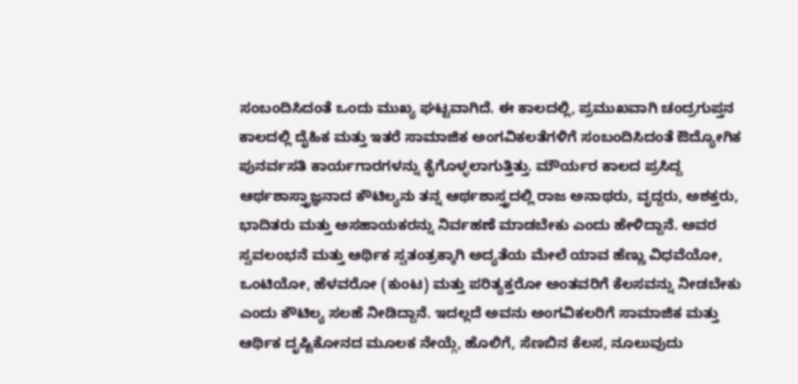ಸಂಬಂದಿಸಿದಂತೆ ಒಂದು ಮುಖ್ಯ ಘಟ್ಟವಾಗಿದೆ. ಈ ಕಾಲದಲ್ಲಿ, ಪ್ರಮುಖವಾಗಿ ಚಂದ್ರಗುಪ್ತನ ಕಾಲದಲ್ಲಿ ದೈಹಿಕ ಮತ್ತು ಇತರೆ ಸಾಮಾಜಿಕ ಅಂಗವಿಕಲತೆಗಳಿಗೆ ಸಂಬಂದಿಸಿದಂತೆ ಔದ್ಯೋಗಿಕ ಪುನರ್ವಸತಿ ಕಾರ್ಯಗಾರಗಳನ್ನು ಕೈಗೊಳ್ಳಲಾಗುತ್ತಿತ್ತು. ಮೌರ್ಯರ ಕಾಲದ ಪ್ರಸಿದ್ದ ಆರ್ಥಶಾಸ್ತ್ರಾಜ್ಞನಾದ ಕೌಟಿಲ್ಯನು ತನ್ನ ಆರ್ಥಶಾಸ್ತ್ರದಲ್ಲಿ ರಾಜ ಅನಾಥರು, ವೃದ್ದರು, ಅಶಕ್ತರು, ಭಾದಿತರು ಮತ್ತು ಅಸಹಾಯಕರನ್ನು ನಿರ್ವಹಣೆ ಮಾಡಬೇಕು ಎಂದು ಹೇಳಿದ್ದಾನೆ. ಅವರ ಸ್ವವಲಂಭನೆ ಮತ್ತು ಆರ್ಥಿಕ ಸ್ವತಂತ್ರಕ್ಕಾಗಿ ಅದ್ಯತೆಯ ಮೇಲೆ ಯಾವ ಹೆಣ್ಣು ವಿಧವೆಯೋ, ಒಂಟಿಯೋ, ಹೆಳವರೋ (ಕುಂಟ) ಮತ್ತು ಪರಿತ್ಯಕ್ತರೋ ಅಂತವರಿಗೆ ಕೆಲಸವನ್ನು ನೀಡಬೇಕು ಎಂದು ಕೌಟಿಲ್ಯ ಸಲಹೆ ನೀಡಿದ್ದಾನೆ. ಇದಲ್ಲದೆ ಅವನು ಅಂಗವಿಕಲರಿಗೆ ಸಾಮಾಜಿಕ ಮತ್ತು ಆರ್ಥಿಕ ದೃಷ್ಟಿಕೋನದ ಮೂಲಕ ನೇಯ್ಗೆ, ಹೊಲಿಗೆ, ಸೆಣಬಿನ ಕೆಲಸ, ನೂಲುವುದು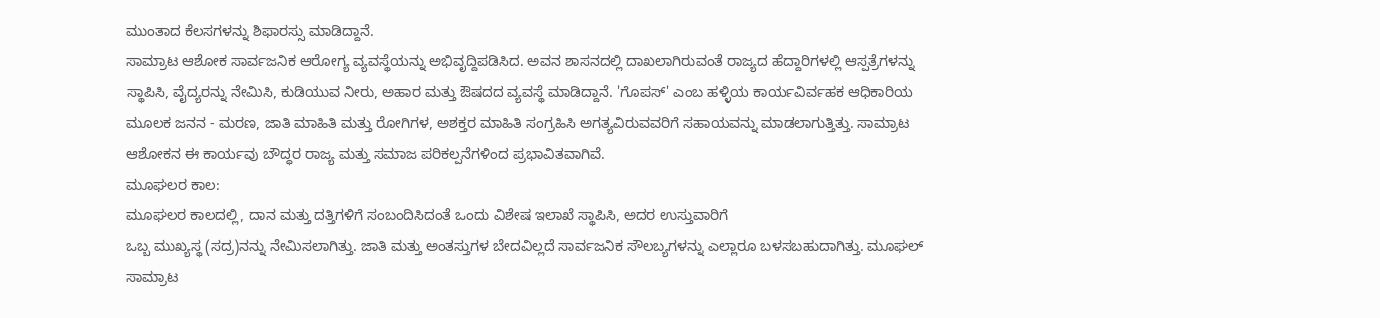ಮುಂತಾದ ಕೆಲಸಗಳನ್ನು ಶಿಫಾರಸ್ಸು ಮಾಡಿದ್ದಾನೆ.
ಸಾಮ್ರಾಟ ಆಶೋಕ ಸಾರ್ವಜನಿಕ ಆರೋಗ್ಯ ವ್ಯವಸ್ಥೆಯನ್ನು ಅಭಿವೃದ್ದಿಪಡಿಸಿದ. ಅವನ ಶಾಸನದಲ್ಲಿ ದಾಖಲಾಗಿರುವಂತೆ ರಾಜ್ಯದ ಹೆದ್ದಾರಿಗಳಲ್ಲಿ ಆಸ್ಪತ್ರೆಗಳನ್ನು ಸ್ಥಾಪಿಸಿ, ವೈದ್ಯರನ್ನು ನೇಮಿಸಿ, ಕುಡಿಯುವ ನೀರು, ಅಹಾರ ಮತ್ತು ಔಷದದ ವ್ಯವಸ್ಥೆ ಮಾಡಿದ್ದಾನೆ. 'ಗೊಪಸ್' ಎಂಬ ಹಳ್ಳಿಯ ಕಾರ್ಯವಿರ್ವಹಕ ಆಧಿಕಾರಿಯ ಮೂಲಕ ಜನನ - ಮರಣ, ಜಾತಿ ಮಾಹಿತಿ ಮತ್ತು ರೋಗಿಗಳ, ಅಶಕ್ತರ ಮಾಹಿತಿ ಸಂಗ್ರಹಿಸಿ ಅಗತ್ಯವಿರುವವರಿಗೆ ಸಹಾಯವನ್ನು ಮಾಡಲಾಗುತ್ತಿತ್ತು. ಸಾಮ್ರಾಟ ಆಶೋಕನ ಈ ಕಾರ್ಯವು ಬೌದ್ಧರ ರಾಜ್ಯ ಮತ್ತು ಸಮಾಜ ಪರಿಕಲ್ಪನೆಗಳಿಂದ ಪ್ರಭಾವಿತವಾಗಿವೆ.
ಮೂಘಲರ ಕಾಲ:
ಮೂಘಲರ ಕಾಲದಲ್ಲಿ, ದಾನ ಮತ್ತು ದತ್ತಿಗಳಿಗೆ ಸಂಬಂದಿಸಿದಂತೆ ಒಂದು ವಿಶೇಷ ಇಲಾಖೆ ಸ್ಥಾಪಿಸಿ, ಅದರ ಉಸ್ತುವಾರಿಗೆ
ಒಬ್ಬ ಮುಖ್ಯಸ್ಥ (ಸದ್ರ)ನನ್ನು ನೇಮಿಸಲಾಗಿತ್ತು. ಜಾತಿ ಮತ್ತು ಅಂತಸ್ತುಗಳ ಬೇದವಿಲ್ಲದೆ ಸಾರ್ವಜನಿಕ ಸೌಲಬ್ಯಗಳನ್ನು ಎಲ್ಲಾರೂ ಬಳಸಬಹುದಾಗಿತ್ತು. ಮೂಘಲ್ ಸಾಮ್ರಾಟ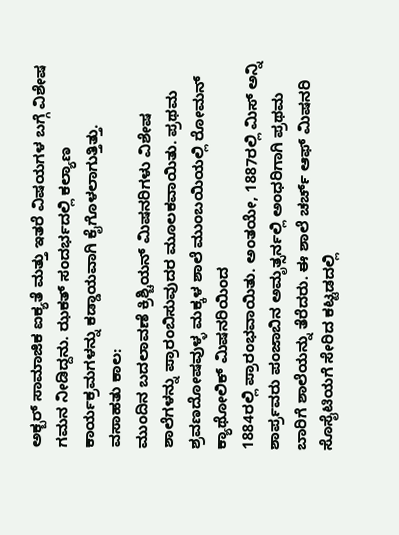ಅಕ್ಬರ್ ಸಾಮಾಜಿಕ ಐಕ್ಯತೆ ಮತ್ತು ಇತರೆ ವಿಷಯಗಳ ಬಗ್ಗೆ ವಿಶೇಷ ಗಮನ ನೀಡಿದ್ದನು. ಝಕತ್ ಸಂದರ್ಭದಲ್ಲಿ ಕಲ್ಯಾಣ ಕಾರ್ಯಕ್ರಮಗಳನ್ನು ಕಡ್ಡಾಯವಾಗಿ ಕೈಗೊಳಲಾಗುತ್ತಿತ್ತು.
ವಸಾಹತು ಕಾಲ:
ಮುಂದಿನ ಬದಲಾವಣೆ ಕ್ರಿಶ್ಚಿಯನ್ ಮಿಷನರಿಗಳು ವಿಶೇಷ ಶಾಲೆಗಳನ್ನು ಪ್ರಾರಂಬಿಸುವುದರ ಮೂಲಕವಾಯಿತು. ಪ್ರಥಮ ಶ್ರವಣದೋಷವುಳ್ಳ ಮಕ್ಕಳ ಶಾಲೆ ಮುಂಬಯಿಯಲ್ಲಿ ರೋಮನ್ ಕ್ಯಾಥೋಲಿಕ್ ಮಿಷನರಿಯಿಂದ
1884ರಲ್ಲಿ ಪ್ರಾರಂಭವಾಯಿತು. ಅಂತಯೇ, 1887ರಲ್ಲಿ ಮಿಸ್ ಅನ್ನಿ ಶಾರ್ಪ್ರವರು ಪಂಜಾಬಿನ ಅಮೃತ್ಸರ್ನಲ್ಲಿ ಅಂಧರಿಗಾಗಿ ಪ್ರಥಮ ಬಾರಿಗೆ ಶಾಲೆಯನ್ನು ತೆರೆದರು. ಈ ಶಾಲೆ ಚರ್ಚ್ ಆಫ್ ಮಿಷನರಿ ಸೊಸೈಟಿಯಗೆ ಸೇರಿದ ಕಟ್ಟಡದಲ್ಲಿ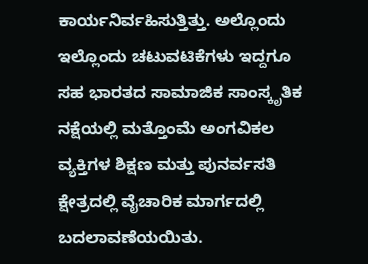ಕಾರ್ಯನಿರ್ವಹಿಸುತ್ತಿತ್ತು. ಅಲ್ಲೊಂದು ಇಲ್ಲೊಂದು ಚಟುವಟಿಕೆಗಳು ಇದ್ದಗೂ ಸಹ ಭಾರತದ ಸಾಮಾಜಿಕ ಸಾಂಸ್ಕೃತಿಕ ನಕ್ಷೆಯಲ್ಲಿ ಮತ್ತೊಂಮೆ ಅಂಗವಿಕಲ ವ್ಯಕ್ತಿಗಳ ಶಿಕ್ಷಣ ಮತ್ತು ಪುನರ್ವಸತಿ ಕ್ಷೇತ್ರದಲ್ಲಿ ವೈಚಾರಿಕ ಮಾರ್ಗದಲ್ಲಿ ಬದಲಾವಣೆಯಯಿತು.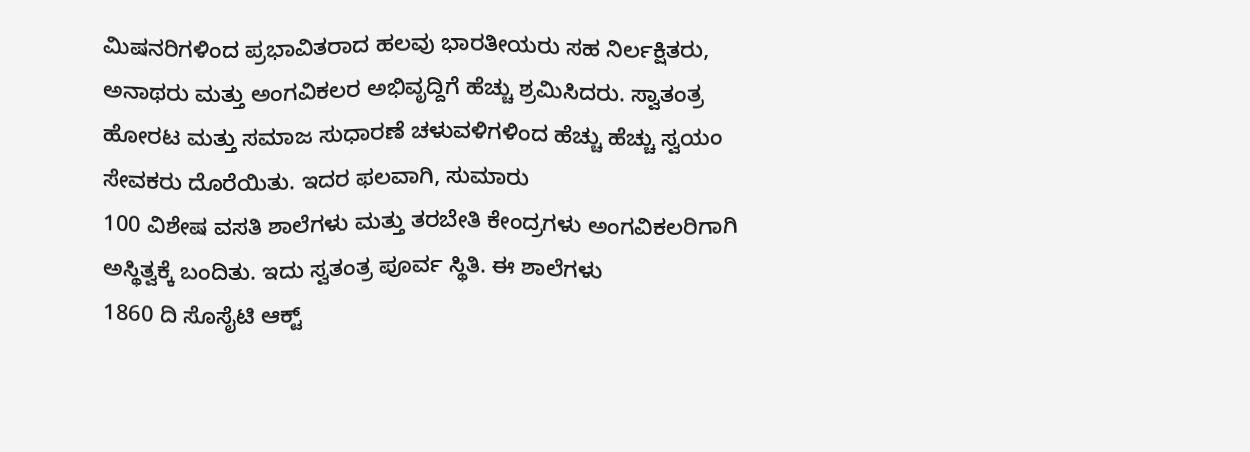ಮಿಷನರಿಗಳಿಂದ ಪ್ರಭಾವಿತರಾದ ಹಲವು ಭಾರತೀಯರು ಸಹ ನಿರ್ಲಕ್ಷಿತರು, ಅನಾಥರು ಮತ್ತು ಅಂಗವಿಕಲರ ಅಭಿವೃದ್ದಿಗೆ ಹೆಚ್ಚು ಶ್ರಮಿಸಿದರು. ಸ್ವಾತಂತ್ರ ಹೋರಟ ಮತ್ತು ಸಮಾಜ ಸುಧಾರಣೆ ಚಳುವಳಿಗಳಿಂದ ಹೆಚ್ಚು ಹೆಚ್ಚು ಸ್ವಯಂ ಸೇವಕರು ದೊರೆಯಿತು. ಇದರ ಫಲವಾಗಿ, ಸುಮಾರು
100 ವಿಶೇಷ ವಸತಿ ಶಾಲೆಗಳು ಮತ್ತು ತರಬೇತಿ ಕೇಂದ್ರಗಳು ಅಂಗವಿಕಲರಿಗಾಗಿ ಅಸ್ಥಿತ್ವಕ್ಕೆ ಬಂದಿತು. ಇದು ಸ್ವತಂತ್ರ ಪೂರ್ವ ಸ್ಥಿತಿ. ಈ ಶಾಲೆಗಳು
1860 ದಿ ಸೊಸೈಟಿ ಆಕ್ಟ್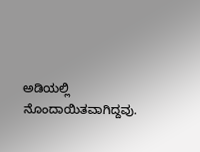ಅಡಿಯಲ್ಲಿ ನೊಂದಾಯಿತವಾಗಿದ್ದವು.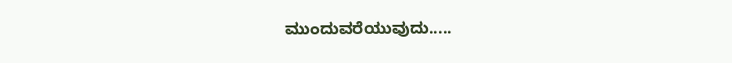ಮುಂದುವರೆಯುವುದು.....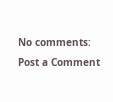No comments:
Post a Comment